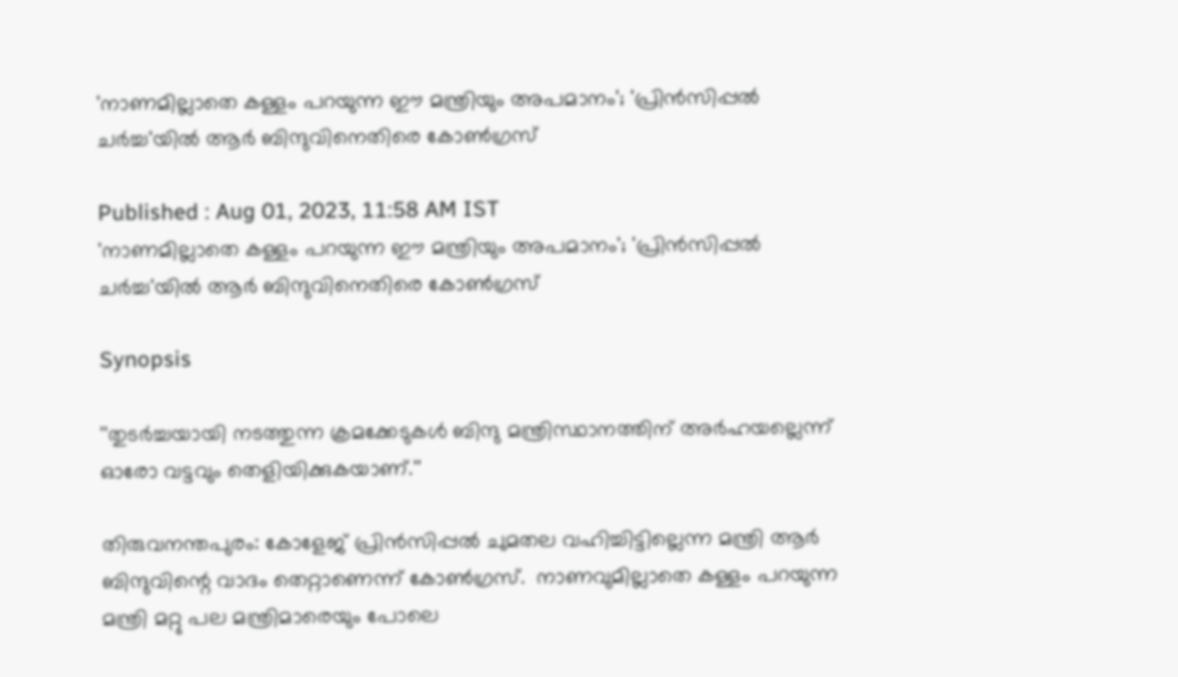'നാണമില്ലാതെ കള്ളം പറയുന്ന ഈ മന്ത്രിയും അപമാനം'; 'പ്രിന്‍സിപ്പൽ ചർച്ച'യിൽ ആർ ബിന്ദുവിനെതിരെ കോൺഗ്രസ്

Published : Aug 01, 2023, 11:58 AM IST
'നാണമില്ലാതെ കള്ളം പറയുന്ന ഈ മന്ത്രിയും അപമാനം'; 'പ്രിന്‍സിപ്പൽ ചർച്ച'യിൽ ആർ ബിന്ദുവിനെതിരെ കോൺഗ്രസ്

Synopsis

''തുടര്‍ച്ചയായി നടത്തുന്ന ക്രമക്കേടുകള്‍ ബിന്ദു മന്ത്രിസ്ഥാനത്തിന് അര്‍ഹയല്ലെന്ന് ഓരോ വട്ടവും തെളിയിക്കുകയാണ്.''

തിരുവനന്തപുരം: കോളേജ് പ്രിന്‍സിപ്പല്‍ ചുമതല വഹിച്ചിട്ടില്ലെന്ന മന്ത്രി ആര്‍ ബിന്ദുവിന്റെ വാദം തെറ്റാണെന്ന് കോണ്‍ഗ്രസ്.  നാണവുമില്ലാതെ കള്ളം പറയുന്ന മന്ത്രി മറ്റു പല മന്ത്രിമാരെയും പോലെ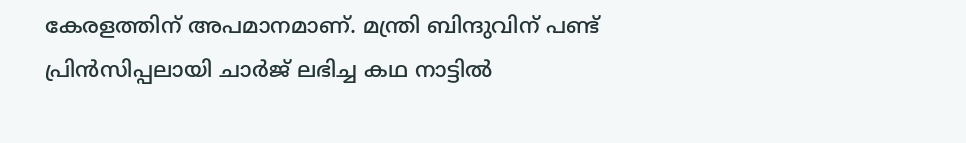കേരളത്തിന് അപമാനമാണ്. മന്ത്രി ബിന്ദുവിന് പണ്ട് പ്രിന്‍സിപ്പലായി ചാര്‍ജ് ലഭിച്ച കഥ നാട്ടില്‍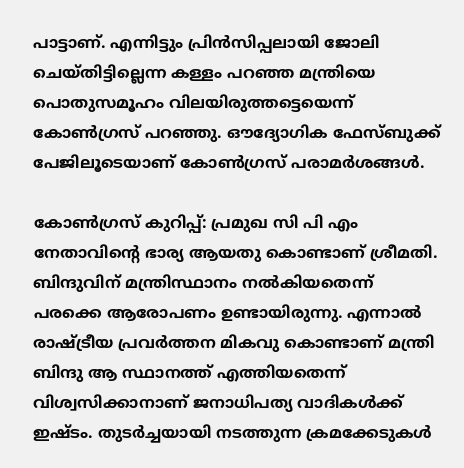പാട്ടാണ്. എന്നിട്ടും പ്രിന്‍സിപ്പലായി ജോലി ചെയ്തിട്ടില്ലെന്ന കള്ളം പറഞ്ഞ മന്ത്രിയെ പൊതുസമൂഹം വിലയിരുത്തട്ടെയെന്ന് കോണ്‍ഗ്രസ് പറഞ്ഞു. ഔദ്യോഗിക ഫേസ്ബുക്ക് പേജിലൂടെയാണ് കോണ്‍ഗ്രസ് പരാമര്‍ശങ്ങള്‍.

കോണ്‍ഗ്രസ് കുറിപ്പ്: പ്രമുഖ സി പി എം നേതാവിന്റെ ഭാര്യ ആയതു കൊണ്ടാണ് ശ്രീമതി. ബിന്ദുവിന് മന്ത്രിസ്ഥാനം നല്‍കിയതെന്ന് പരക്കെ ആരോപണം ഉണ്ടായിരുന്നു. എന്നാല്‍ രാഷ്ട്രീയ പ്രവര്‍ത്തന മികവു കൊണ്ടാണ് മന്ത്രി ബിന്ദു ആ സ്ഥാനത്ത് എത്തിയതെന്ന് വിശ്വസിക്കാനാണ് ജനാധിപത്യ വാദികള്‍ക്ക് ഇഷ്ടം. തുടര്‍ച്ചയായി നടത്തുന്ന ക്രമക്കേടുകള്‍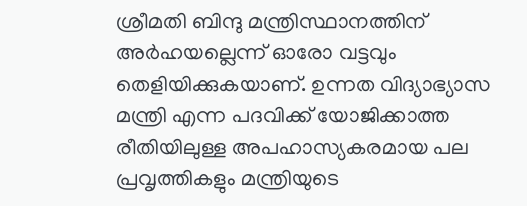ശ്രീമതി ബിന്ദു മന്ത്രിസ്ഥാനത്തിന് അര്‍ഹയല്ലെന്ന് ഓരോ വട്ടവും തെളിയിക്കുകയാണ്. ഉന്നത വിദ്യാഭ്യാസ മന്ത്രി എന്ന പദവിക്ക് യോജിക്കാത്ത രീതിയിലുള്ള അപഹാസ്യകരമായ പല പ്രവൃത്തികളും മന്ത്രിയുടെ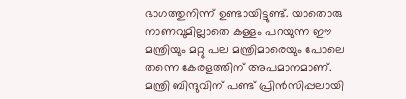ഭാഗത്തുനിന്ന് ഉണ്ടായിട്ടുണ്ട്. യാതൊരു നാണവുമില്ലാതെ കള്ളം പറയുന്ന ഈ മന്ത്രിയും മറ്റു പല മന്ത്രിമാരെയും പോലെ തന്നെ കേരളത്തിന് അപമാനമാണ്. മന്ത്രി ബിന്ദുവിന് പണ്ട് പ്രിന്‍സിപ്പലായി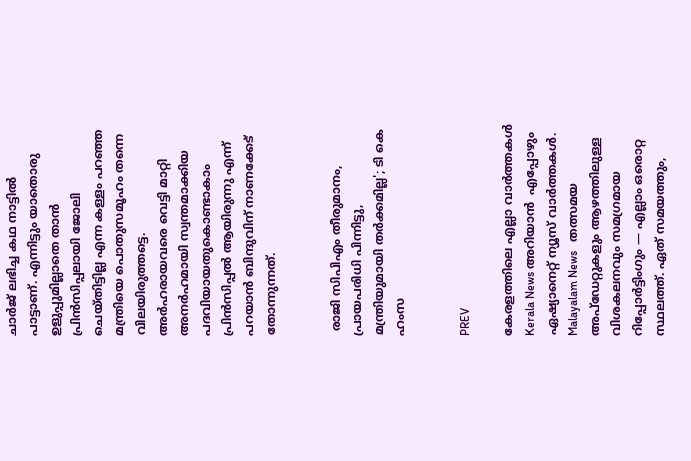ചാര്‍ജ് ലഭിച്ച കഥ നാട്ടില്‍ പാട്ടാണ്. എന്നിട്ടും യാതൊരു ഉളുപ്പുമില്ലാതെ താന്‍ പ്രിന്‍സിപ്പലായി ജോലി ചെയ്തിട്ടില്ല എന്ന കള്ളം പറഞ്ഞ മന്ത്രിയെ പൊതുസമൂഹം തന്നെ വിലയിരുത്തട്ടെ. അര്‍ഹരായവരെ വെട്ടി മാറ്റി അനര്‍ഹമായി സ്വന്തമാക്കിയ പദവിയായതുകൊണ്ടാകാം പ്രിന്‍സിപ്പല്‍ ആയിരുന്നു എന്ന് പറയാന്‍ ബിന്ദുവിന് നാണക്കേട് തോന്നുന്നത്.


 രാജി സിപിഎം തീരുമാനം, പ്രായപരിധി പിന്നിട്ടു, മന്ത്രിയുമായി തർക്കമില്ല'; ടി കെ ഹംസ


PREV

കേരളത്തിലെ എല്ലാ വാർത്തകൾ Kerala News അറിയാൻ  എപ്പോഴും ഏഷ്യാനെറ്റ് ന്യൂസ് വാർത്തകൾ.  Malayalam News   തത്സമയ അപ്‌ഡേറ്റുകളും ആഴത്തിലുള്ള വിശകലനവും സമഗ്രമായ റിപ്പോർട്ടിംഗും — എല്ലാം ഒരൊറ്റ സ്ഥലത്ത്. ഏത് സമയത്തും,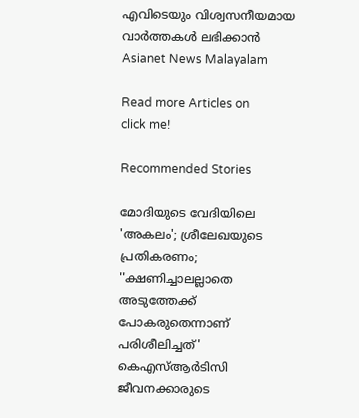എവിടെയും വിശ്വസനീയമായ വാർത്തകൾ ലഭിക്കാൻ Asianet News Malayalam

Read more Articles on
click me!

Recommended Stories

മോദിയുടെ വേദിയിലെ 'അകലം'; ശ്രീലേഖയുടെ പ്രതികരണം; ''ക്ഷണിച്ചാലല്ലാതെ അടുത്തേക്ക് പോകരുതെന്നാണ് പരിശീലിച്ചത്'
കെഎസ്ആർടിസി ജീവനക്കാരുടെ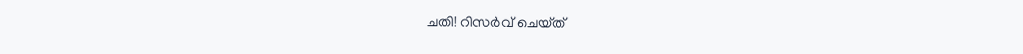ചതി! റിസർവ് ചെയ്‌ത്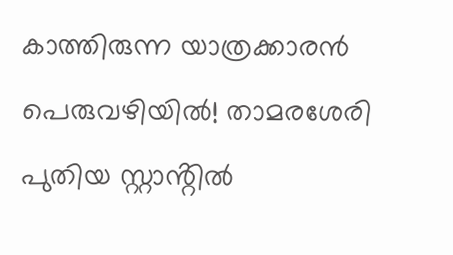കാത്തിരുന്ന യാത്രക്കാരൻ പെരുവഴിയിൽ! താമരശേരി പുതിയ സ്റ്റാൻ്റിൽ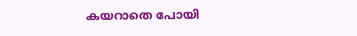കയറാതെ പോയി